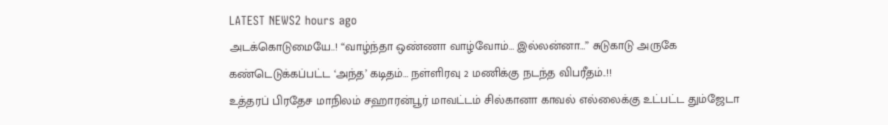LATEST NEWS2 hours ago
அடக்கொடுமையே..! “வாழ்ந்தா ஒண்ணா வாழ்வோம்… இல்லன்னா…” சுடுகாடு அருகே கண்டெடுக்கப்பட்ட ‘அந்த’ கடிதம்… நள்ளிரவு 2 மணிக்கு நடந்த விபரீதம்..!!
உத்தரப் பிரதேச மாநிலம் சஹாரன்பூர் மாவட்டம் சில்கானா காவல் எல்லைக்கு உட்பட்ட தும்ஜேடா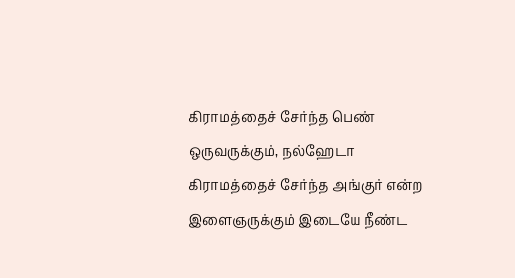கிராமத்தைச் சேர்ந்த பெண் ஒருவருக்கும், நல்ஹேடா கிராமத்தைச் சேர்ந்த அங்குர் என்ற இளைஞருக்கும் இடையே நீண்ட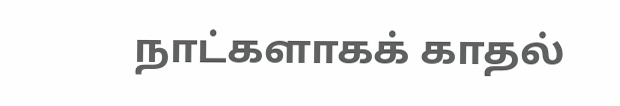நாட்களாகக் காதல்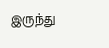இருந்து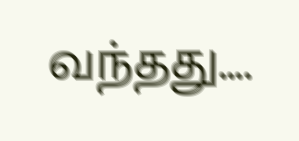வந்தது....